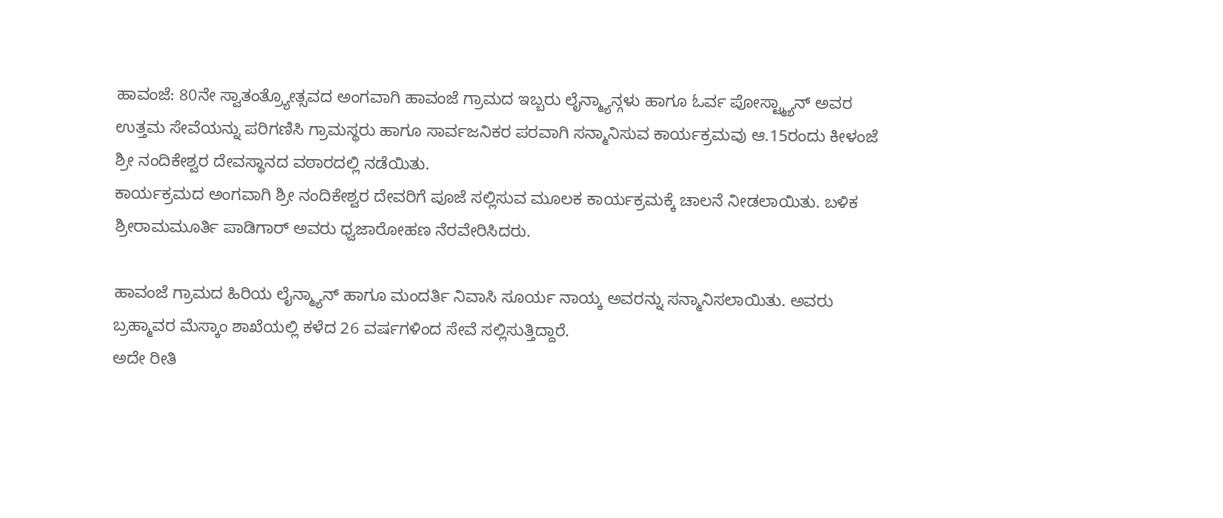ಹಾವಂಜೆ: 80ನೇ ಸ್ವಾತಂತ್ರ್ಯೋತ್ಸವದ ಅಂಗವಾಗಿ ಹಾವಂಜೆ ಗ್ರಾಮದ ಇಬ್ಬರು ಲೈನ್ಮ್ಯಾನ್ಗಳು ಹಾಗೂ ಓರ್ವ ಪೋಸ್ಟ್ಮ್ಯಾನ್ ಅವರ ಉತ್ತಮ ಸೇವೆಯನ್ನು ಪರಿಗಣಿಸಿ ಗ್ರಾಮಸ್ಥರು ಹಾಗೂ ಸಾರ್ವಜನಿಕರ ಪರವಾಗಿ ಸನ್ಮಾನಿಸುವ ಕಾರ್ಯಕ್ರಮವು ಆ.15ರಂದು ಕೀಳಂಜೆ ಶ್ರೀ ನಂದಿಕೇಶ್ವರ ದೇವಸ್ಥಾನದ ವಠಾರದಲ್ಲಿ ನಡೆಯಿತು.
ಕಾರ್ಯಕ್ರಮದ ಅಂಗವಾಗಿ ಶ್ರೀ ನಂದಿಕೇಶ್ವರ ದೇವರಿಗೆ ಪೂಜೆ ಸಲ್ಲಿಸುವ ಮೂಲಕ ಕಾರ್ಯಕ್ರಮಕ್ಕೆ ಚಾಲನೆ ನೀಡಲಾಯಿತು. ಬಳಿಕ ಶ್ರೀರಾಮಮೂರ್ತಿ ಪಾಡಿಗಾರ್ ಅವರು ಧ್ವಜಾರೋಹಣ ನೆರವೇರಿಸಿದರು.

ಹಾವಂಜೆ ಗ್ರಾಮದ ಹಿರಿಯ ಲೈನ್ಮ್ಯಾನ್ ಹಾಗೂ ಮಂದರ್ತಿ ನಿವಾಸಿ ಸೂರ್ಯ ನಾಯ್ಕ ಅವರನ್ನು ಸನ್ಮಾನಿಸಲಾಯಿತು. ಅವರು ಬ್ರಹ್ಮಾವರ ಮೆಸ್ಕಾಂ ಶಾಖೆಯಲ್ಲಿ ಕಳೆದ 26 ವರ್ಷಗಳಿಂದ ಸೇವೆ ಸಲ್ಲಿಸುತ್ತಿದ್ದಾರೆ.
ಅದೇ ರೀತಿ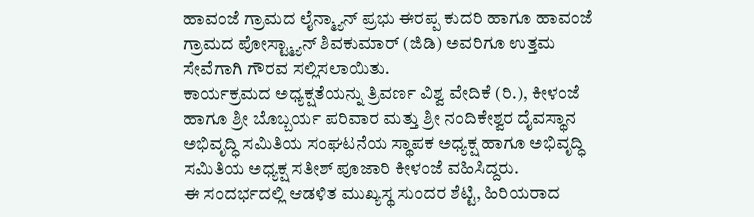ಹಾವಂಜೆ ಗ್ರಾಮದ ಲೈನ್ಮ್ಯಾನ್ ಪ್ರಭು ಈರಪ್ಪ ಕುದರಿ ಹಾಗೂ ಹಾವಂಜೆ ಗ್ರಾಮದ ಪೋಸ್ಟ್ಮ್ಯಾನ್ ಶಿವಕುಮಾರ್ (ಜಿಡಿ) ಅವರಿಗೂ ಉತ್ತಮ ಸೇವೆಗಾಗಿ ಗೌರವ ಸಲ್ಲಿಸಲಾಯಿತು.
ಕಾರ್ಯಕ್ರಮದ ಅಧ್ಯಕ್ಷತೆಯನ್ನು ತ್ರಿವರ್ಣ ವಿಶ್ವ ವೇದಿಕೆ (ರಿ.), ಕೀಳಂಜೆ ಹಾಗೂ ಶ್ರೀ ಬೊಬ್ಬರ್ಯ ಪರಿವಾರ ಮತ್ತು ಶ್ರೀ ನಂದಿಕೇಶ್ವರ ದೈವಸ್ಥಾನ ಅಭಿವೃದ್ಧಿ ಸಮಿತಿಯ ಸಂಘಟನೆಯ ಸ್ಥಾಪಕ ಅಧ್ಯಕ್ಷ ಹಾಗೂ ಅಭಿವೃದ್ಧಿ ಸಮಿತಿಯ ಅಧ್ಯಕ್ಷ ಸತೀಶ್ ಪೂಜಾರಿ ಕೀಳಂಜೆ ವಹಿಸಿದ್ದರು.
ಈ ಸಂದರ್ಭದಲ್ಲಿ ಆಡಳಿತ ಮುಖ್ಯಸ್ಥ ಸುಂದರ ಶೆಟ್ಟಿ, ಹಿರಿಯರಾದ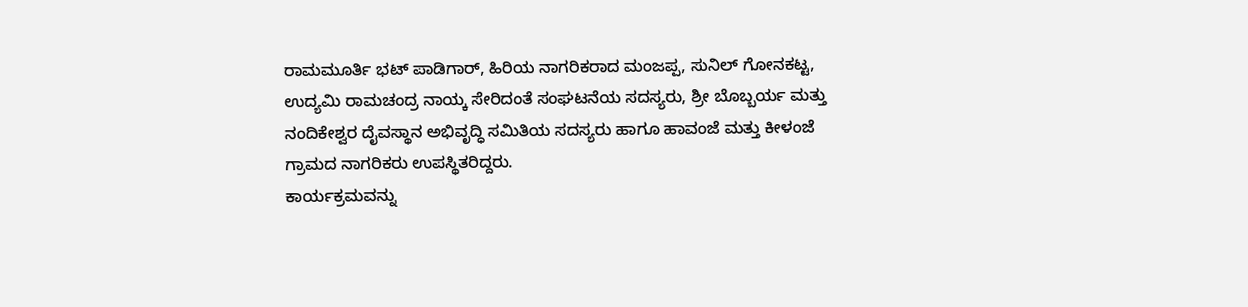ರಾಮಮೂರ್ತಿ ಭಟ್ ಪಾಡಿಗಾರ್, ಹಿರಿಯ ನಾಗರಿಕರಾದ ಮಂಜಪ್ಪ, ಸುನಿಲ್ ಗೋನಕಟ್ಟ, ಉದ್ಯಮಿ ರಾಮಚಂದ್ರ ನಾಯ್ಕ ಸೇರಿದಂತೆ ಸಂಘಟನೆಯ ಸದಸ್ಯರು, ಶ್ರೀ ಬೊಬ್ಬರ್ಯ ಮತ್ತು ನಂದಿಕೇಶ್ವರ ದೈವಸ್ಥಾನ ಅಭಿವೃದ್ಧಿ ಸಮಿತಿಯ ಸದಸ್ಯರು ಹಾಗೂ ಹಾವಂಜೆ ಮತ್ತು ಕೀಳಂಜೆ ಗ್ರಾಮದ ನಾಗರಿಕರು ಉಪಸ್ಥಿತರಿದ್ದರು.
ಕಾರ್ಯಕ್ರಮವನ್ನು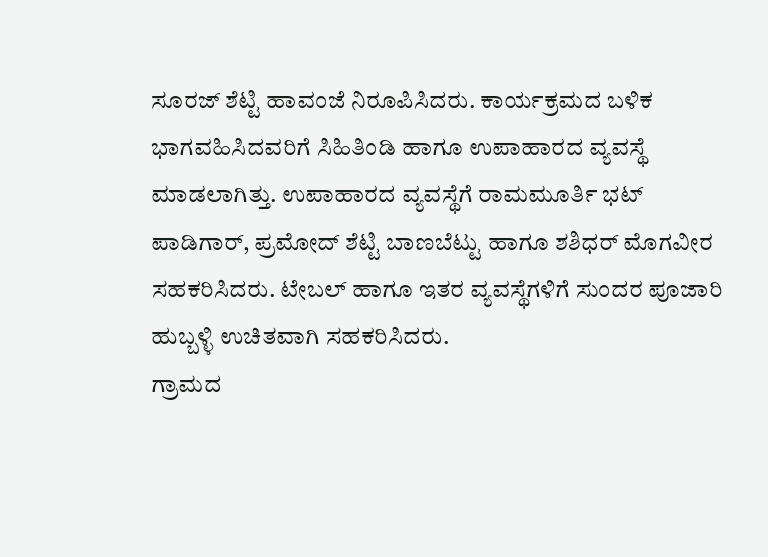ಸೂರಜ್ ಶೆಟ್ಟಿ ಹಾವಂಜೆ ನಿರೂಪಿಸಿದರು. ಕಾರ್ಯಕ್ರಮದ ಬಳಿಕ ಭಾಗವಹಿಸಿದವರಿಗೆ ಸಿಹಿತಿಂಡಿ ಹಾಗೂ ಉಪಾಹಾರದ ವ್ಯವಸ್ಥೆ ಮಾಡಲಾಗಿತ್ತು. ಉಪಾಹಾರದ ವ್ಯವಸ್ಥೆಗೆ ರಾಮಮೂರ್ತಿ ಭಟ್ ಪಾಡಿಗಾರ್, ಪ್ರಮೋದ್ ಶೆಟ್ಟಿ ಬಾಣಬೆಟ್ಟು ಹಾಗೂ ಶಶಿಧರ್ ಮೊಗವೀರ ಸಹಕರಿಸಿದರು. ಟೇಬಲ್ ಹಾಗೂ ಇತರ ವ್ಯವಸ್ಥೆಗಳಿಗೆ ಸುಂದರ ಪೂಜಾರಿ ಹುಬ್ಬಳ್ಳಿ ಉಚಿತವಾಗಿ ಸಹಕರಿಸಿದರು.
ಗ್ರಾಮದ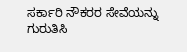ಸರ್ಕಾರಿ ನೌಕರರ ಸೇವೆಯನ್ನು ಗುರುತಿಸಿ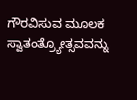ಗೌರವಿಸುವ ಮೂಲಕ ಸ್ವಾತಂತ್ರ್ಯೋತ್ಸವವನ್ನು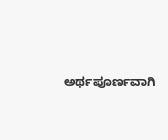ಅರ್ಥಪೂರ್ಣವಾಗಿ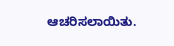ಆಚರಿಸಲಾಯಿತು.